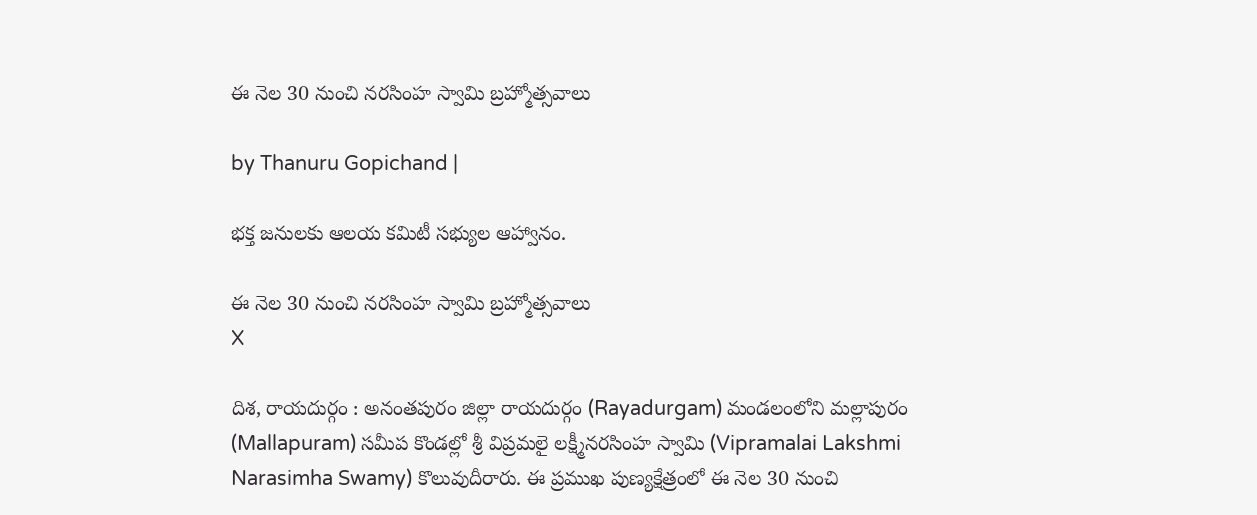ఈ నెల 30 నుంచి నరసింహ స్వామి బ్రహ్మోత్సవాలు

by Thanuru Gopichand |

భక్త జనులకు ఆలయ కమిటీ సభ్యుల ఆహ్వానం.

ఈ నెల 30 నుంచి నరసింహ స్వామి బ్రహ్మోత్సవాలు
X

దిశ, రాయదుర్గం : అనంతపురం జిల్లా రాయదుర్గం (Rayadurgam) మండలంలోని మల్లాపురం (Mallapuram) సమీప కొండల్లో శ్రీ విప్రమలై లక్ష్మీనరసింహ స్వామి (Vipramalai Lakshmi Narasimha Swamy) కొలువుదీరారు. ఈ ప్రముఖ పుణ్యక్షేత్రంలో ఈ నెల 30 నుంచి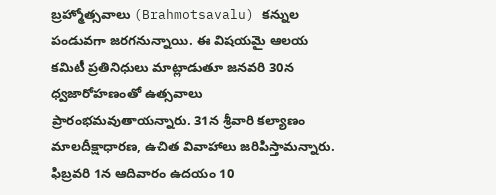బ్రహ్మోత్సవాలు (Brahmotsavalu) కన్నుల పండువగా జరగనున్నాయి. ఈ విషయమై ఆలయ కమిటీ ప్రతినిధులు మాట్లాడుతూ జనవరి 30న ధ్వజారోహణంతో ఉత్సవాలు ప్రారంభమవుతాయన్నారు. 31న శ్రీవారి కల్యాణం మాలదీక్షాధారణ, ఉచిత వివాహాలు జరిపిస్తామన్నారు. ఫిబ్రవరి 1న ఆదివారం ఉదయం 10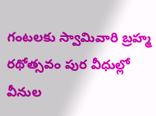గంటలకు స్వామివారి బ్రహ్మ రథోత్సవం పుర వీధుల్లో వీనుల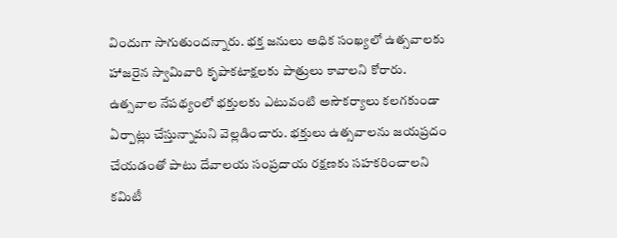విందుగా సాగుతుందన్నారు. భక్త జనులు అధిక సంఖ్యలో ఉత్సవాలకు హాజరైన స్వామివారి కృపాకటాక్షలకు పాత్రులు కావాలని కోరారు. ఉత్సవాల నేపథ్యంలో భక్తులకు ఎటువంటి అసౌకర్యాలు కలగకుండా ఏర్పాట్లు చేస్తున్నామని వెల్లడించారు. భక్తులు ఉత్సవాలను జయప్రదం చేయడంతో పాటు దేవాలయ సంప్రదాయ రక్షణకు సహకరించాలని కమిటీ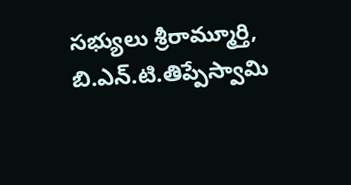సభ్యులు శ్రీరామ్మూర్తి, బి.ఎన్.టి.తిప్పేస్వామి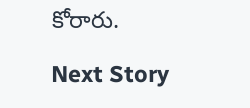కోరారు.

Next Story